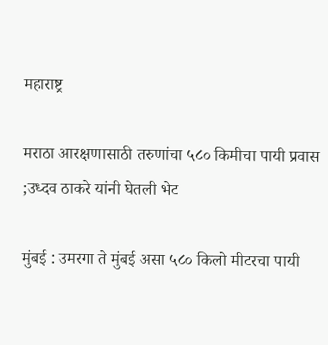महाराष्ट्र

मराठा आरक्षणासाठी तरुणांचा ५८० किमीचा पायी प्रवास ;उध्दव ठाकरे यांनी घेतली भेट

मुंबई : उमरगा ते मुंबई असा ५८० किलो मीटरचा पायी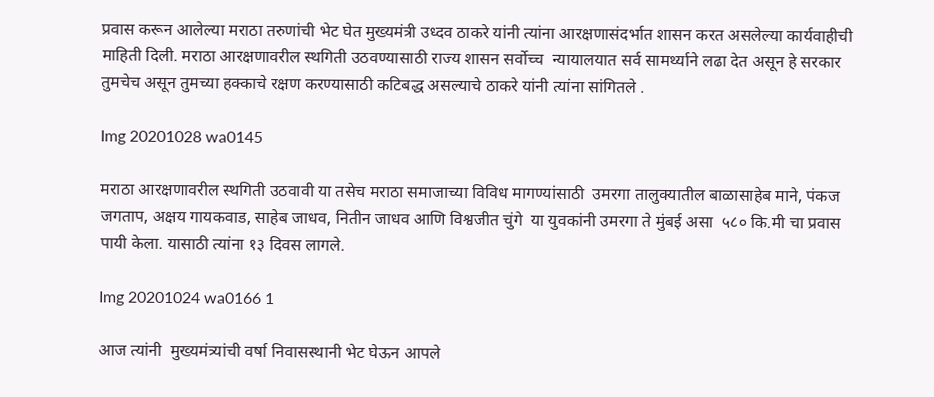प्रवास करून आलेल्या मराठा तरुणांची भेट घेत मुख्यमंत्री उध्दव ठाकरे यांनी त्यांना आरक्षणासंदर्भात शासन करत असलेल्या कार्यवाहीची माहिती दिली. मराठा आरक्षणावरील स्थगिती उठवण्यासाठी राज्य शासन सर्वोच्च  न्यायालयात सर्व सामर्थ्याने लढा देत असून हे सरकार तुमचेच असून तुमच्या हक्काचे रक्षण करण्यासाठी कटिबद्ध असल्याचे ठाकरे यांनी त्यांना सांगितले .

Img 20201028 wa0145

मराठा आरक्षणावरील स्थगिती उठवावी या तसेच मराठा समाजाच्या विविध मागण्यांसाठी  उमरगा तालुक्यातील बाळासाहेब माने, पंकज जगताप, अक्षय गायकवाड, साहेब जाधव, नितीन जाधव आणि विश्वजीत चुंगे  या युवकांनी उमरगा ते मुंबई असा  ५८० कि.मी चा प्रवास पायी केला. यासाठी त्यांना १३ दिवस लागले.

Img 20201024 wa0166 1

आज त्यांनी  मुख्यमंत्र्यांची वर्षा निवासस्थानी भेट घेऊन आपले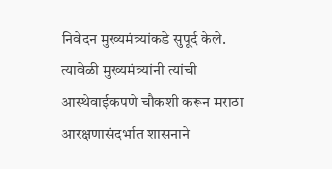निवेदन मुख्यमंत्र्यांकडे सुपूर्द केले. त्यावेळी मुख्यमंत्र्यांनी त्यांची आस्थेवाईकपणे चौकशी करून मराठा आरक्षणासंदर्भात शासनाने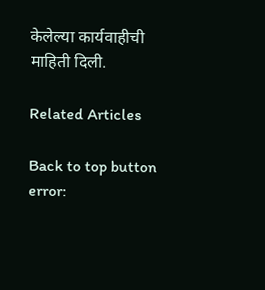केलेल्या कार्यवाहीची माहिती दिली.

Related Articles

Back to top button
error: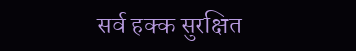सर्व हक्क सुरक्षित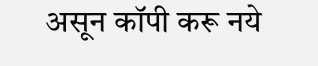असून कॉपी करू नये